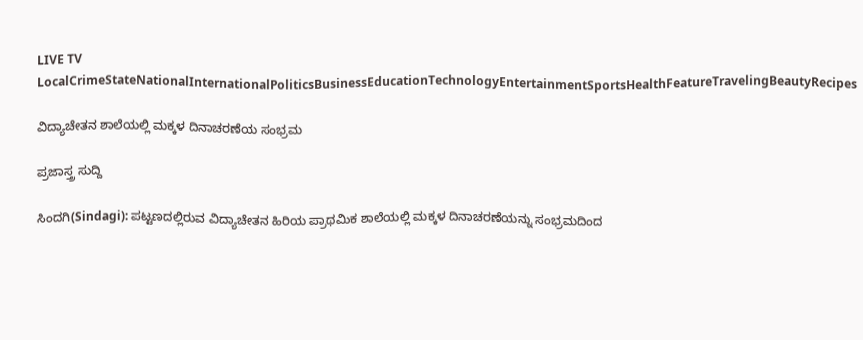LIVE TV LocalCrimeStateNationalInternationalPoliticsBusinessEducationTechnologyEntertainmentSportsHealthFeatureTravelingBeautyRecipes

ವಿದ್ಯಾಚೇತನ ಶಾಲೆಯಲ್ಲಿ ಮಕ್ಕಳ ದಿನಾಚರಣೆಯ ಸಂಭ್ರಮ

ಪ್ರಜಾಸ್ತ್ರ ಸುದ್ದಿ

ಸಿಂದಗಿ(Sindagi): ಪಟ್ಟಣದಲ್ಲಿರುವ ವಿದ್ಯಾಚೇತನ ಹಿರಿಯ ಪ್ರಾಥಮಿಕ ಶಾಲೆಯಲ್ಲಿ ಮಕ್ಕಳ ದಿನಾಚರಣೆಯನ್ನು ಸಂಭ್ರಮದಿಂದ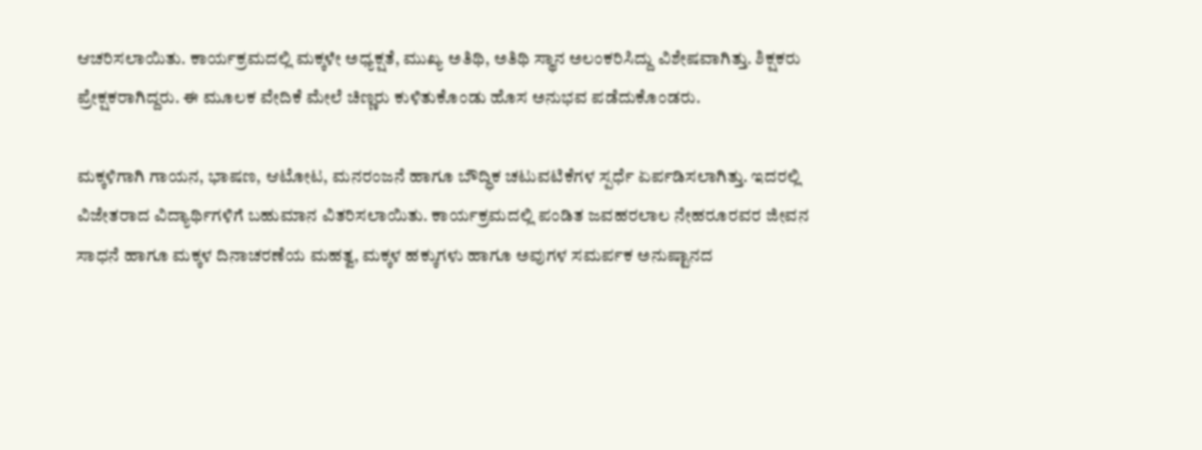ಆಚರಿಸಲಾಯಿತು. ಕಾರ್ಯಕ್ರಮದಲ್ಲಿ ಮಕ್ಕಳೇ ಅಧ್ಯಕ್ಷತೆ, ಮುಖ್ಯ ಅತಿಥಿ, ಅತಿಥಿ ಸ್ಥಾನ ಅಲಂಕರಿಸಿದ್ದು ವಿಶೇಷವಾಗಿತ್ತು. ಶಿಕ್ಷಕರು ಪ್ರೇಕ್ಷಕರಾಗಿದ್ದರು. ಈ ಮೂಲಕ ವೇದಿಕೆ ಮೇಲೆ ಚಿಣ್ಣರು ಕುಳಿತುಕೊಂಡು ಹೊಸ ಅನುಭವ ಪಡೆದುಕೊಂಡರು.

ಮಕ್ಕಳಿಗಾಗಿ ಗಾಯನ, ಭಾಷಣ, ಆಟೋಟ, ಮನರಂಜನೆ ಹಾಗೂ ಬೌದ್ಧಿಕ ಚಟುವಟಿಕೆಗಳ ಸ್ಪರ್ಧೆ ಏರ್ಪಡಿಸಲಾಗಿತ್ತು. ಇದರಲ್ಲಿ ವಿಜೇತರಾದ ವಿದ್ಯಾರ್ಥಿಗಳಿಗೆ ಬಹುಮಾನ ವಿತರಿಸಲಾಯಿತು. ಕಾರ್ಯಕ್ರಮದಲ್ಲಿ ಪಂಡಿತ ಜವಹರಲಾಲ ನೇಹರೂರವರ ಜೀವನ ಸಾಧನೆ ಹಾಗೂ ಮಕ್ಕಳ ದಿನಾಚರಣೆಯ ಮಹತ್ವ, ಮಕ್ಕಳ ಹಕ್ಕುಗಳು ಹಾಗೂ ಅವುಗಳ ಸಮರ್ಪಕ ಅನುಷ್ಟಾನದ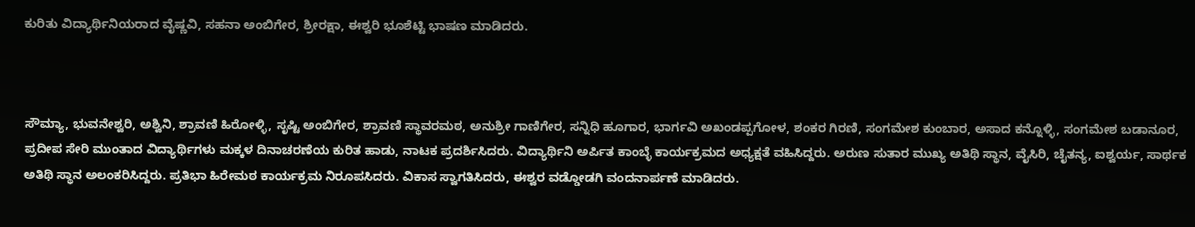ಕುರಿತು ವಿದ್ಯಾರ್ಥಿನಿಯರಾದ ವೈಷ್ಣವಿ, ಸಹನಾ ಅಂಬಿಗೇರ, ಶ್ರೀರಕ್ಷಾ, ಈಶ್ವರಿ ಭೂಶೆಟ್ಟಿ ಭಾಷಣ ಮಾಡಿದರು.



ಸೌಮ್ಯಾ, ಭುವನೇಶ್ವರಿ, ಅಶ್ವಿನಿ, ಶ್ರಾವಣಿ ಹಿರೋಳ್ಳಿ, ಸೃಷ್ಟಿ ಅಂಬಿಗೇರ, ಶ್ರಾವಣಿ ಸ್ಥಾವರಮಠ, ಅನುಶ್ರೀ ಗಾಣಿಗೇರ, ಸನ್ನಿಧಿ ಹೂಗಾರ, ಭಾರ್ಗವಿ ಅಖಂಡಪ್ಪಗೋಳ, ಶಂಕರ ಗಿರಣಿ, ಸಂಗಮೇಶ ಕುಂಬಾರ, ಅಸಾದ ಕನ್ನೊಳ್ಳಿ, ಸಂಗಮೇಶ ಬಡಾನೂರ, ಪ್ರದೀಪ ಸೇರಿ ಮುಂತಾದ ವಿದ್ಯಾರ್ಥಿಗಳು ಮಕ್ಕಳ ದಿನಾಚರಣೆಯ ಕುರಿತ ಹಾಡು, ನಾಟಕ ಪ್ರದರ್ಶಿಸಿದರು. ವಿದ್ಯಾರ್ಥಿನಿ ಅರ್ಪಿತ ಕಾಂಬ್ಳೆ ಕಾರ್ಯಕ್ರಮದ ಅಧ್ಯಕ್ಷತೆ ವಹಿಸಿದ್ದರು. ಅರುಣ ಸುತಾರ ಮುಖ್ಯ ಅತಿಥಿ ಸ್ಥಾನ, ವೈಸಿರಿ, ಚೈತನ್ಯ, ಐಶ್ವರ್ಯ, ಸಾರ್ಥಕ ಅತಿಥಿ ಸ್ಥಾನ ಅಲಂಕರಿಸಿದ್ದರು. ಪ್ರತಿಭಾ ಹಿರೇಮಠ ಕಾರ್ಯಕ್ರಮ ನಿರೂಪಸಿದರು. ವಿಕಾಸ ಸ್ವಾಗತಿಸಿದರು, ಈಶ್ವರ ವಡ್ಡೋಡಗಿ ವಂದನಾರ್ಪಣೆ ಮಾಡಿದರು.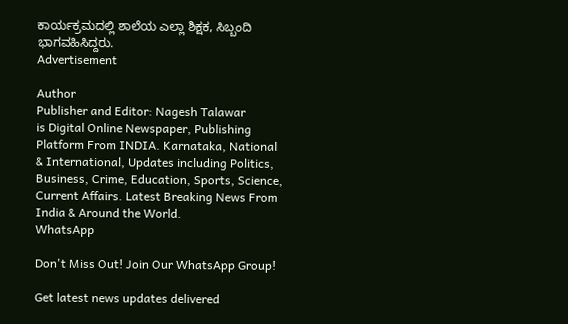ಕಾರ್ಯಕ್ರಮದಲ್ಲಿ ಶಾಲೆಯ ಎಲ್ಲಾ ಶಿಕ್ಷಕ, ಸಿಬ್ಬಂದಿ ಭಾಗವಹಿಸಿದ್ದರು.
Advertisement

Author
Publisher and Editor: Nagesh Talawar
is Digital Online Newspaper, Publishing Platform From INDIA. Karnataka, National & International, Updates including Politics, Business, Crime, Education, Sports, Science, Current Affairs. Latest Breaking News From India & Around the World.
WhatsApp

Don't Miss Out! Join Our WhatsApp Group!

Get latest news updates delivered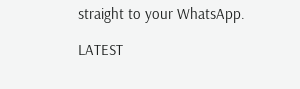straight to your WhatsApp.

LATEST